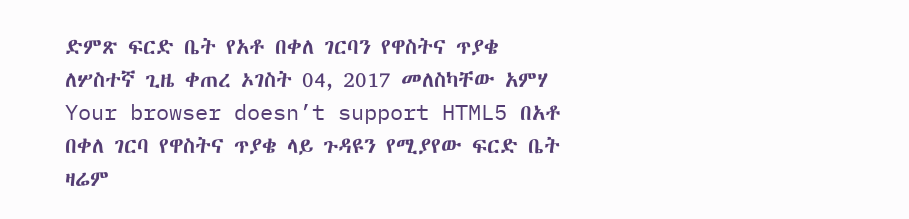ድምጽ ፍርድ ቤት የአቶ በቀለ ገርባን የዋስትና ጥያቄ ለሦስተኛ ጊዜ ቀጠረ ኦገስት 04, 2017 መለስካቸው አምሃ Your browser doesn’t support HTML5 በአቶ በቀለ ገርባ የዋስትና ጥያቄ ላይ ጉዳዩን የሚያየው ፍርድ ቤት ዛሬም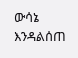ውሳኔ እንዳልሰጠ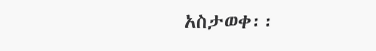አስታወቀ፡፡